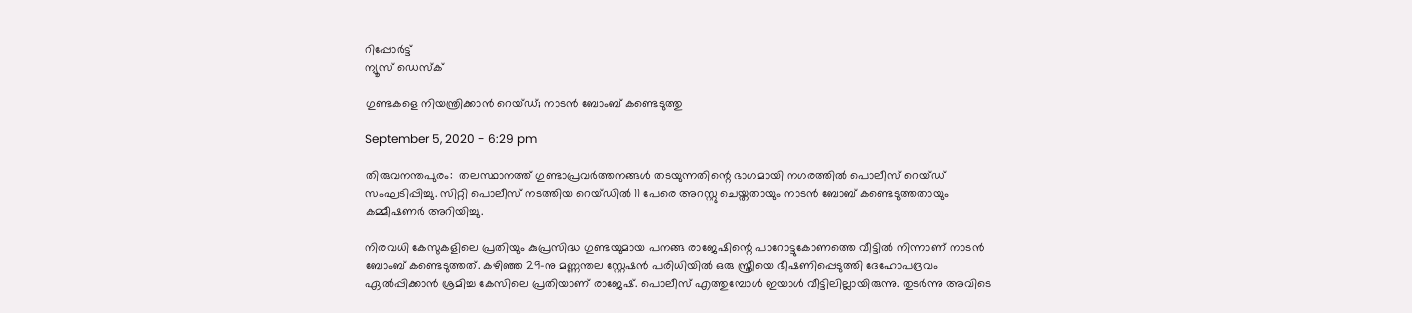റിപ്പോര്‍ട്ട്
ന്യൂസ് ഡെസ്ക്

ഗുണ്ടകളെ നിയന്ത്രിക്കാൻ റെയ്ഡ്; നാടൻ ബോംബ് കണ്ടെടുത്തു

September 5, 2020 - 6:29 pm

തിരുവനന്തപുരം:  തലസ്ഥാനത്ത് ഗുണ്ടാപ്രവര്‍ത്തനങ്ങള്‍ തടയുന്നതിന്റെ ഭാഗമായി നഗരത്തില്‍ പൊലീസ് റെയ്ഡ് സംഘടിപ്പിച്ചു. സിറ്റി പൊലീസ് നടത്തിയ റെയ്ഡില്‍ 11 പേരെ അറസ്റ്റു ചെയ്തതായും നാടന്‍ ബോബ് കണ്ടെടുത്തതായും കമ്മീഷണര്‍ അറിയിച്ചു.

നിരവധി കേസുകളിലെ പ്രതിയും കുപ്രസിദ്ധ ഗുണ്ടയുമായ പനങ്ങ രാജേഷിന്റെ പാറോട്ടുകോണത്തെ വീട്ടില്‍ നിന്നാണ് നാടന്‍ ബോംബ് കണ്ടെടുത്തത്. കഴിഞ്ഞ 29-നു മണ്ണന്തല സ്റ്റേഷന്‍ പരിധിയില്‍ ഒരു സ്ത്രീയെ ഭീഷണിപ്പെടുത്തി ദേഹോപദ്രവം ഏല്‍പ്പിക്കാന്‍ ശ്രമിച്ച കേസിലെ പ്രതിയാണ് രാജേഷ്. പൊലീസ് എത്തുമ്പോള്‍ ഇയാള്‍ വീട്ടിലില്ലായിരുന്നു. തുടര്‍ന്നു അവിടെ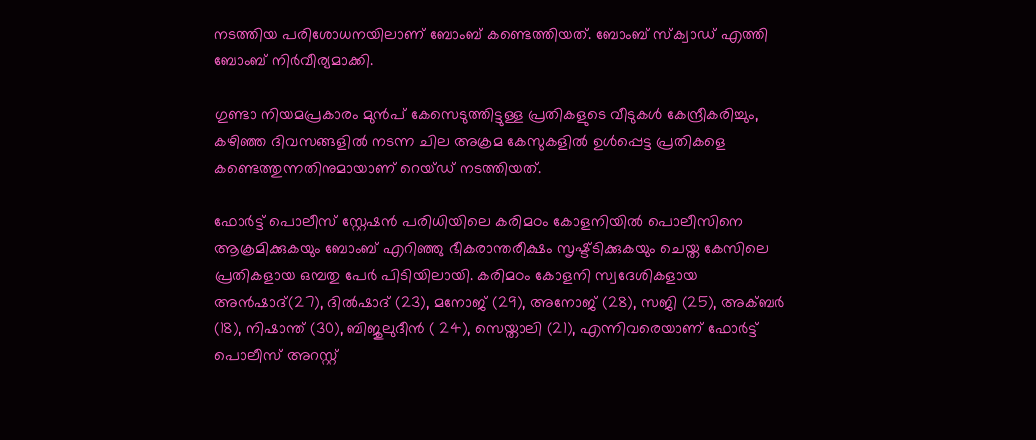നടത്തിയ പരിശോധനയിലാണ് ബോംബ് കണ്ടെത്തിയത്. ബോംബ് സ്‌ക്വാഡ് എത്തി ബോംബ് നിര്‍വീര്യമാക്കി.

ഗുണ്ടാ നിയമപ്രകാരം മുന്‍പ് കേസെടുത്തിട്ടുള്ള പ്രതികളുടെ വീടുകള്‍ കേന്ദ്രീകരിച്ചും, കഴിഞ്ഞ ദിവസങ്ങളില്‍ നടന്ന ചില അക്രമ കേസുകളില്‍ ഉള്‍പ്പെട്ട പ്രതികളെ കണ്ടെത്തുന്നതിനുമായാണ് റെയ്ഡ് നടത്തിയത്.

ഫോര്‍ട്ട് പൊലീസ് സ്റ്റേഷന്‍ പരിധിയിലെ കരിമഠം കോളനിയില്‍ പൊലീസിനെ ആക്രമിക്കുകയും ബോംബ് എറിഞ്ഞു ഭീകരാന്തരീക്ഷം സൃഷ്ട്ടിക്കുകയും ചെയ്ത കേസിലെ പ്രതികളായ ഒമ്പതു പേര്‍ പിടിയിലായി. കരിമഠം കോളനി സ്വദേശികളായ അന്‍ഷാദ്(27), ദില്‍ഷാദ് (23), മനോജ് (29), അനോജ് (28), സജി (25), അക്ബര്‍ (18), നിഷാന്ത് (30), ബിജുലുദീന്‍ ( 24), സെയ്താലി (21), എന്നിവരെയാണ് ഫോര്‍ട്ട് പൊലീസ് അറസ്റ്റ്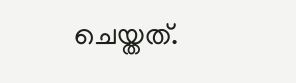ചെയ്തത്.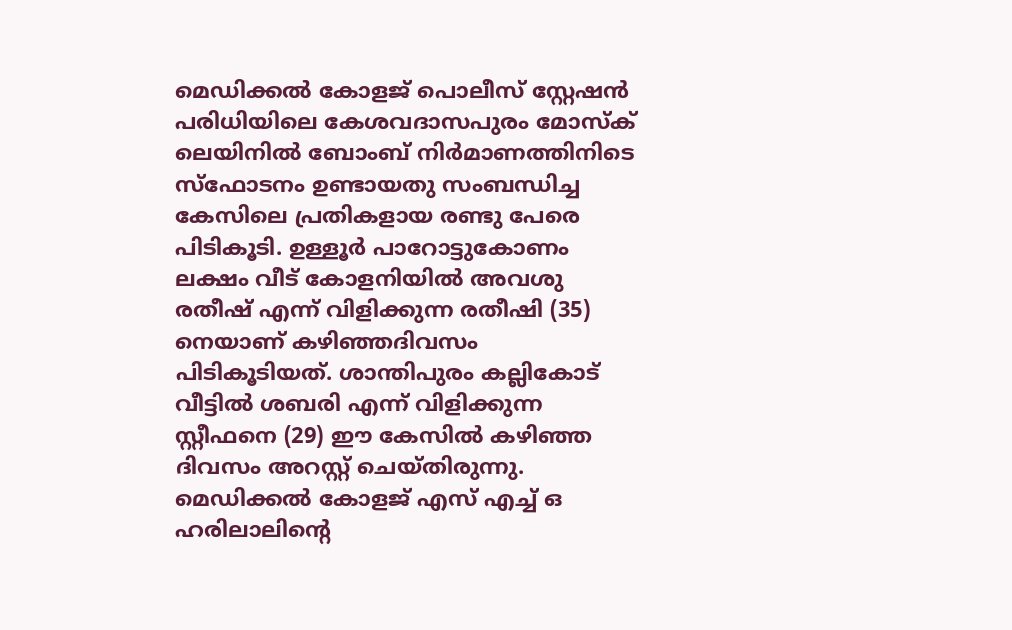മെഡിക്കല്‍ കോളജ് പൊലീസ് സ്റ്റേഷന്‍ പരിധിയിലെ കേശവദാസപുരം മോസ്‌ക് ലെയിനില്‍ ബോംബ് നിര്‍മാണത്തിനിടെ സ്‌ഫോടനം ഉണ്ടായതു സംബന്ധിച്ച കേസിലെ പ്രതികളായ രണ്ടു പേരെ പിടികൂടി. ഉള്ളൂര്‍ പാറോട്ടുകോണം ലക്ഷം വീട് കോളനിയില്‍ അവശു രതീഷ് എന്ന് വിളിക്കുന്ന രതീഷി (35) നെയാണ് കഴിഞ്ഞദിവസം പിടികൂടിയത്. ശാന്തിപുരം കല്ലികോട് വീട്ടില്‍ ശബരി എന്ന് വിളിക്കുന്ന സ്റ്റീഫനെ (29) ഈ കേസില്‍ കഴിഞ്ഞ ദിവസം അറസ്റ്റ് ചെയ്തിരുന്നു. മെഡിക്കല്‍ കോളജ് എസ് എച്ച് ഒ ഹരിലാലിന്റെ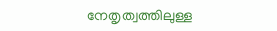നേതൃത്വത്തിലുള്ള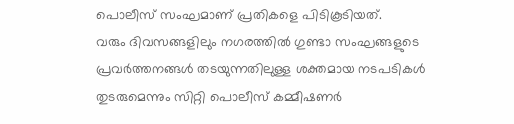പൊലീസ് സംഘമാണ് പ്രതികളെ പിടികൂടിയത്.
വരും ദിവസങ്ങളിലും നഗരത്തില്‍ ഗുണ്ടാ സംഘങ്ങളുടെ പ്രവര്‍ത്തനങ്ങള്‍ തടയുന്നതിലുള്ള ശക്തമായ നടപടികള്‍ തുടരുമെന്നും സിറ്റി പൊലീസ് കമ്മീഷണര്‍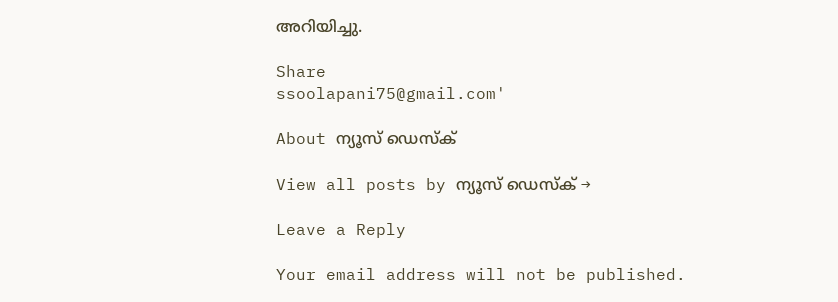അറിയിച്ചു.

Share
ssoolapani75@gmail.com'

About ന്യൂസ് ഡെസ്ക്

View all posts by ന്യൂസ് ഡെസ്ക് →

Leave a Reply

Your email address will not be published.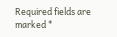Required fields are marked *